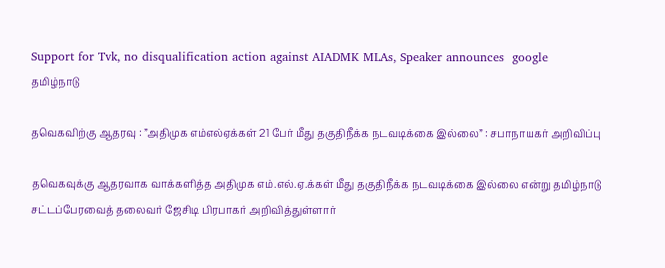Support for Tvk, no disqualification action against AIADMK MLAs, Speaker announces  google
தமிழ்நாடு

தவெகவிற்கு ஆதரவு : ”அதிமுக எம்எல்ஏக்கள் 21 பேர் மீது தகுதிநீக்க நடவடிக்கை இல்லை” : சபாநாயகர் அறிவிப்பு

தவெகவுக்கு ஆதரவாக வாக்களித்த அதிமுக எம்.எல்.ஏ.க்கள் மீது தகுதிநீக்க நடவடிக்கை இல்லை என்று தமிழ்நாடு சட்டப்பேரவைத் தலைவர் ஜேசிடி பிரபாகர் அறிவித்துள்ளார்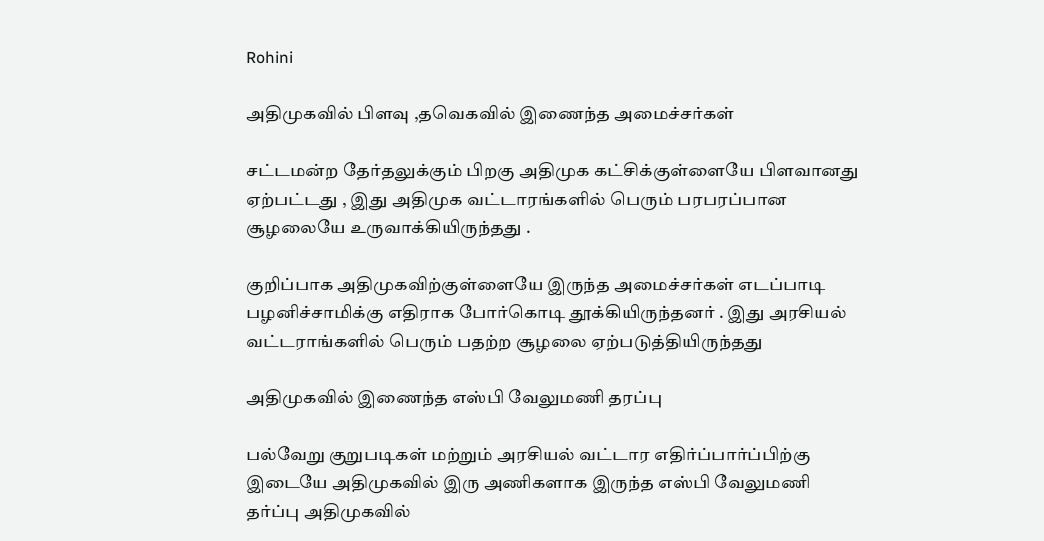Rohini

அதிமுகவில் பிளவு ,தவெகவில் இணைந்த அமைச்சர்கள்

சட்டமன்ற தேர்தலுக்கும் பிறகு அதிமுக கட்சிக்குள்ளையே பிளவானது ஏற்பட்டது , இது அதிமுக வட்டாரங்களில் பெரும் பரபரப்பான சூழலையே உருவாக்கியிருந்தது .

குறிப்பாக அதிமுகவிற்குள்ளையே இருந்த அமைச்சர்கள் எடப்பாடி பழனிச்சாமிக்கு எதிராக போர்கொடி தூக்கியிருந்தனர் . இது அரசியல் வட்டராங்களில் பெரும் பதற்ற சூழலை ஏற்படுத்தியிருந்தது

அதிமுகவில் இணைந்த எஸ்பி வேலுமணி தரப்பு

பல்வேறு குறுபடிகள் மற்றும் அரசியல் வட்டார எதிர்ப்பார்ப்பிற்கு இடையே அதிமுகவில் இரு அணிகளாக இருந்த எஸ்பி வேலுமணி தர்ப்பு அதிமுகவில்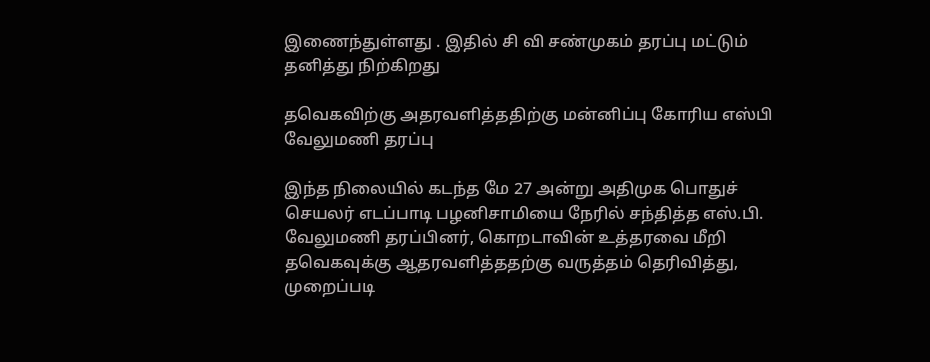இணைந்துள்ளது . இதில் சி வி சண்முகம் தரப்பு மட்டும் தனித்து நிற்கிறது

தவெகவிற்கு அதரவளித்ததிற்கு மன்னிப்பு கோரிய எஸ்பி வேலுமணி தரப்பு

இந்த நிலையில் கடந்த மே 27 அன்று அதிமுக பொதுச் செயலர் எடப்பாடி பழனிசாமியை நேரில் சந்தித்த எஸ்.பி. வேலுமணி தரப்பினர், கொறடாவின் உத்தரவை மீறி தவெகவுக்கு ஆதரவளித்ததற்கு வருத்தம் தெரிவித்து, முறைப்படி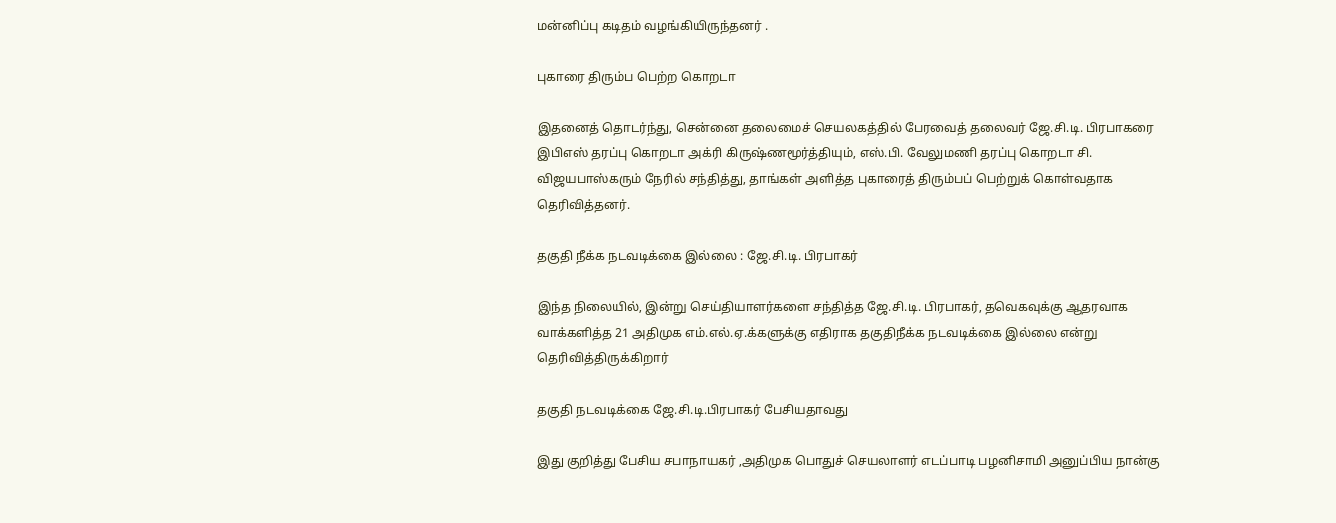மன்னிப்பு கடிதம் வழங்கியிருந்தனர் .

புகாரை திரும்ப பெற்ற கொறடா

இதனைத் தொடர்ந்து, சென்னை தலைமைச் செயலகத்தில் பேரவைத் தலைவர் ஜே.சி.டி. பிரபாகரை இபிஎஸ் தரப்பு கொறடா அக்ரி கிருஷ்ணமூர்த்தியும், எஸ்.பி. வேலுமணி தரப்பு கொறடா சி. விஜயபாஸ்கரும் நேரில் சந்தித்து, தாங்கள் அளித்த புகாரைத் திரும்பப் பெற்றுக் கொள்வதாக தெரிவித்தனர்.

தகுதி நீக்க நடவடிக்கை இல்லை : ஜே.சி.டி. பிரபாகர்

இந்த நிலையில், இன்று செய்தியாளர்களை சந்தித்த ஜே.சி.டி. பிரபாகர், தவெகவுக்கு ஆதரவாக வாக்களித்த 21 அதிமுக எம்.எல்.ஏ.க்களுக்கு எதிராக தகுதிநீக்க நடவடிக்கை இல்லை என்று தெரிவித்திருக்கிறார்

தகுதி நடவடிக்கை ஜே.சி.டி.பிரபாகர் பேசியதாவது

இது குறித்து பேசிய சபாநாயகர் ,அதிமுக பொதுச் செயலாளர் எடப்பாடி பழனிசாமி அனுப்பிய நான்கு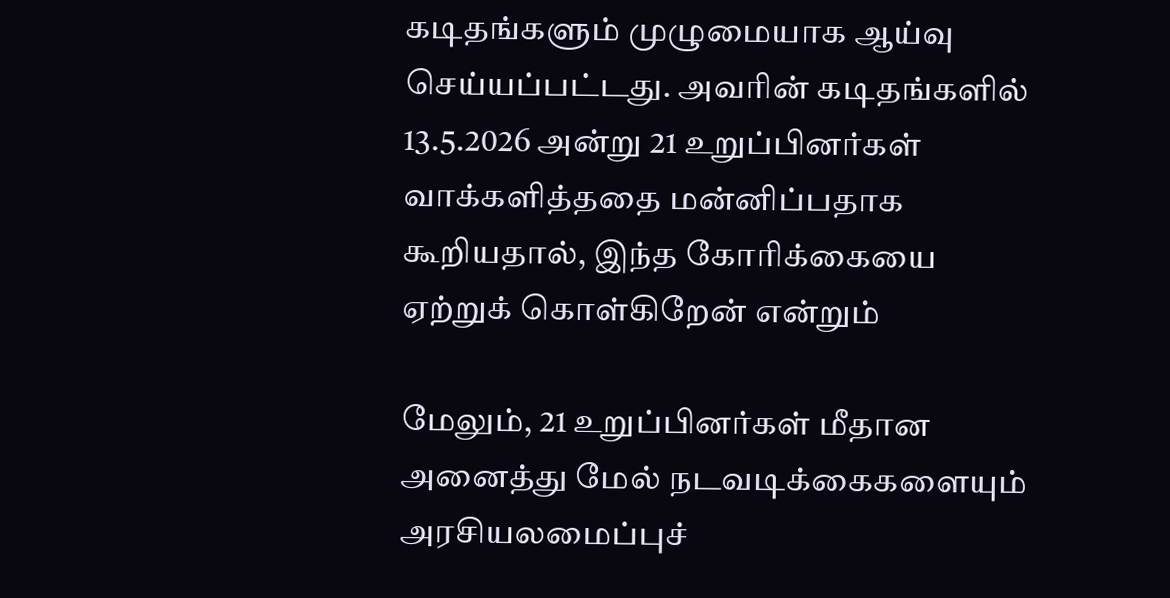கடிதங்களும் முழுமையாக ஆய்வு செய்யப்பட்டது. அவரின் கடிதங்களில் 13.5.2026 அன்று 21 உறுப்பினர்கள் வாக்களித்ததை மன்னிப்பதாக கூறியதால், இந்த கோரிக்கையை ஏற்றுக் கொள்கிறேன் என்றும்

மேலும், 21 உறுப்பினர்கள் மீதான அனைத்து மேல் நடவடிக்கைகளையும் அரசியலமைப்புச்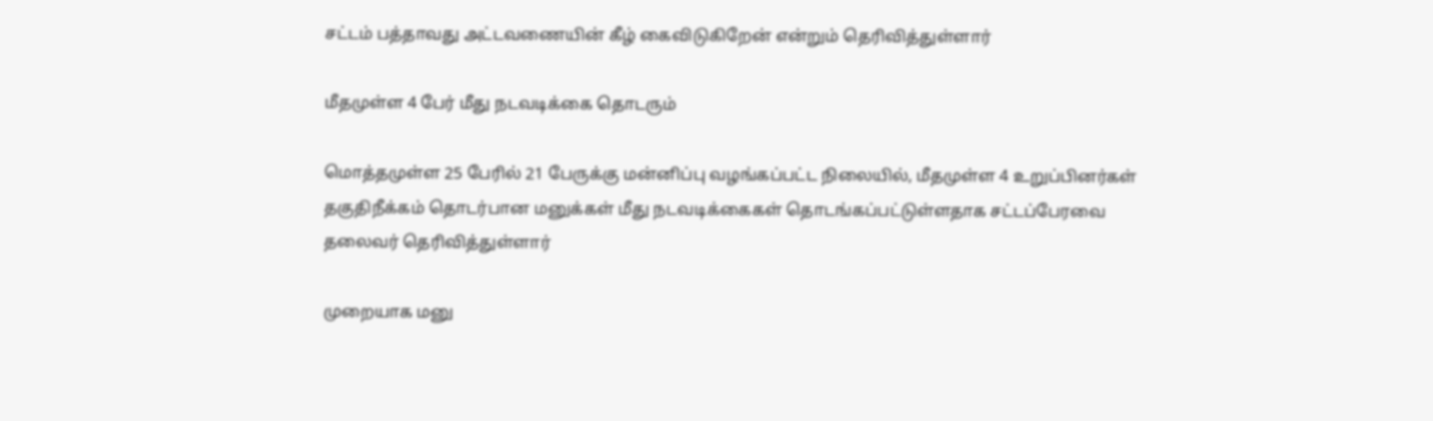சட்டம் பத்தாவது அட்டவணையின் கீழ் கைவிடுகிறேன் என்றும் தெரிவித்துள்ளார்

மீதமுள்ள 4 பேர் மீது நடவடிக்கை தொடரும்

மொத்தமுள்ள 25 பேரில் 21 பேருக்கு மன்னிப்பு வழங்கப்பட்ட நிலையில், மீதமுள்ள 4 உறுப்பினர்கள் தகுதிநீக்கம் தொடர்பான மனுக்கள் மீது நடவடிக்கைகள் தொடங்கப்பட்டுள்ளதாக சட்டப்பேரவை தலைவர் தெரிவித்துள்ளார்

முறையாக மனு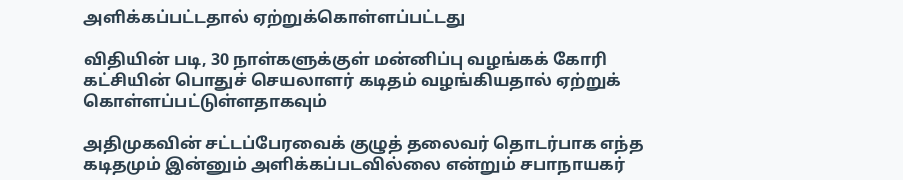அளிக்கப்பட்டதால் ஏற்றுக்கொள்ளப்பட்டது

விதியின் படி, 30 நாள்களுக்குள் மன்னிப்பு வழங்கக் கோரி கட்சியின் பொதுச் செயலாளர் கடிதம் வழங்கியதால் ஏற்றுக் கொள்ளப்பட்டுள்ளதாகவும்

அதிமுகவின் சட்டப்பேரவைக் குழுத் தலைவர் தொடர்பாக எந்த கடிதமும் இன்னும் அளிக்கப்படவில்லை என்றும் சபாநாயகர்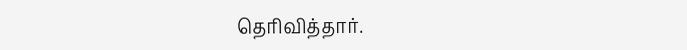தெரிவித்தார்.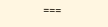===